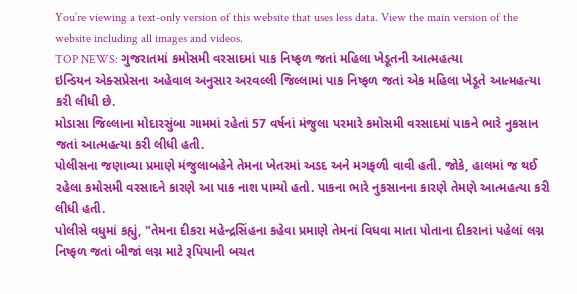You’re viewing a text-only version of this website that uses less data. View the main version of the website including all images and videos.
TOP NEWS: ગુજરાતમાં કમોસમી વરસાદમાં પાક નિષ્ફળ જતાં મહિલા ખેડૂતની આત્મહત્યા
ઇન્ડિયન એક્સપ્રેસના અહેવાલ અનુસાર અરવલ્લી જિલ્લામાં પાક નિષ્ફળ જતાં એક મહિલા ખેડૂતે આત્મહત્યા કરી લીધી છે.
મોડાસા જિલ્લાના મોદારસુંબા ગામમાં રહેતાં 57 વર્ષનાં મંજુલા પરમારે કમોસમી વરસાદમાં પાકને ભારે નુકસાન જતાં આત્મહત્યા કરી લીધી હતી.
પોલીસના જણાવ્યા પ્રમાણે મંજુલાબહેને તેમના ખેતરમાં અડદ અને મગફળી વાવી હતી. જોકે, હાલમાં જ થઈ રહેલા કમોસમી વરસાદને કારણે આ પાક નાશ પામ્યો હતો. પાકના ભારે નુકસાનના કારણે તેમણે આત્મહત્યા કરી લીધી હતી.
પોલીસે વધુમાં કહ્યું, "તેમના દીકરા મહેન્દ્રસિંહના કહેવા પ્રમાણે તેમનાં વિધવા માતા પોતાના દીકરાનાં પહેલાં લગ્ન નિષ્ફળ જતાં બીજાં લગ્ન માટે રૂપિયાની બચત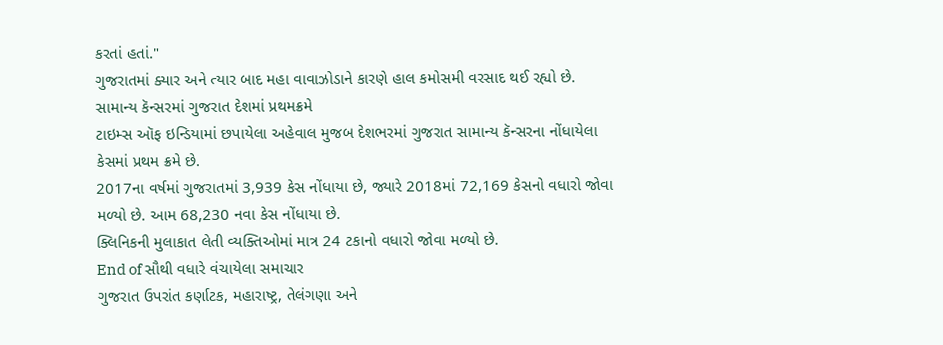કરતાં હતાં."
ગુજરાતમાં ક્યાર અને ત્યાર બાદ મહા વાવાઝોડાને કારણે હાલ કમોસમી વરસાદ થઈ રહ્યો છે.
સામાન્ય કૅન્સરમાં ગુજરાત દેશમાં પ્રથમક્રમે
ટાઇમ્સ ઑફ ઇન્ડિયામાં છપાયેલા અહેવાલ મુજબ દેશભરમાં ગુજરાત સામાન્ય કૅન્સરના નોંધાયેલા કેસમાં પ્રથમ ક્રમે છે.
2017ના વર્ષમાં ગુજરાતમાં 3,939 કેસ નોંધાયા છે, જ્યારે 2018માં 72,169 કેસનો વધારો જોવા મળ્યો છે. આમ 68,230 નવા કેસ નોંધાયા છે.
ક્લિનિકની મુલાકાત લેતી વ્યક્તિઓમાં માત્ર 24 ટકાનો વધારો જોવા મળ્યો છે.
End of સૌથી વધારે વંચાયેલા સમાચાર
ગુજરાત ઉપરાંત કર્ણાટક, મહારાષ્ટ્ર, તેલંગણા અને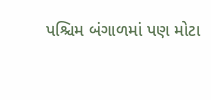પશ્ચિમ બંગાળમાં પણ મોટા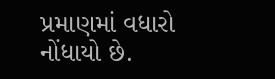પ્રમાણમાં વધારો નોંધાયો છે.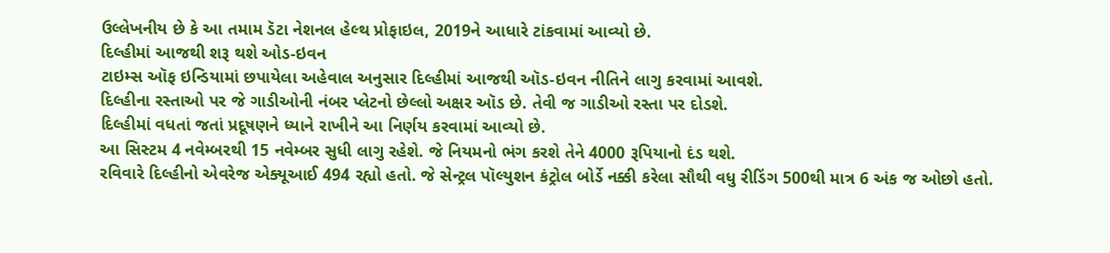ઉલ્લેખનીય છે કે આ તમામ ડૅટા નેશનલ હેલ્થ પ્રોફાઇલ, 2019ને આધારે ટાંકવામાં આવ્યો છે.
દિલ્હીમાં આજથી શરૂ થશે ઓડ-ઇવન
ટાઇમ્સ ઑફ ઇન્ડિયામાં છપાયેલા અહેવાલ અનુસાર દિલ્હીમાં આજથી ઑડ-ઇવન નીતિને લાગુ કરવામાં આવશે.
દિલ્હીના રસ્તાઓ પર જે ગાડીઓની નંબર પ્લેટનો છેલ્લો અક્ષર ઑડ છે. તેવી જ ગાડીઓ રસ્તા પર દોડશે.
દિલ્હીમાં વધતાં જતાં પ્રદૂષણને ધ્યાને રાખીને આ નિર્ણય કરવામાં આવ્યો છે.
આ સિસ્ટમ 4 નવેમ્બરથી 15 નવેમ્બર સુધી લાગુ રહેશે. જે નિયમનો ભંગ કરશે તેને 4000 રૂપિયાનો દંડ થશે.
રવિવારે દિલ્હીનો એવરેજ એક્યૂઆઈ 494 રહ્યો હતો. જે સેન્ટ્રલ પૉલ્યુશન કંટ્રોલ બોર્ડે નક્કી કરેલા સૌથી વધુ રીડિંગ 500થી માત્ર 6 અંક જ ઓછો હતો.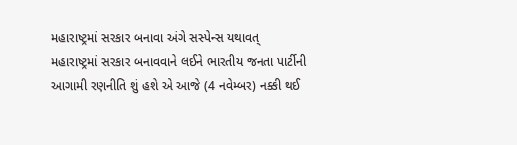મહારાષ્ટ્રમાં સરકાર બનાવા અંગે સસ્પેન્સ યથાવત્
મહારાષ્ટ્રમાં સરકાર બનાવવાને લઈને ભારતીય જનતા પાર્ટીની આગામી રણનીતિ શું હશે એ આજે (4 નવેમ્બર) નક્કી થઈ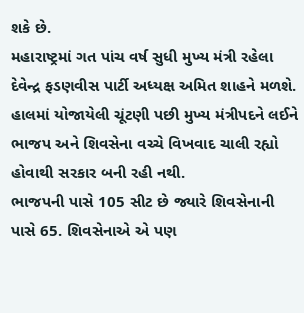શકે છે.
મહારાષ્ટ્રમાં ગત પાંચ વર્ષ સુધી મુખ્ય મંત્રી રહેલા દેવેન્દ્ર ફડણવીસ પાર્ટી અધ્યક્ષ અમિત શાહને મળશે.
હાલમાં યોજાયેલી ચૂંટણી પછી મુખ્ય મંત્રીપદને લઈને ભાજપ અને શિવસેના વચ્ચે વિખવાદ ચાલી રહ્યો હોવાથી સરકાર બની રહી નથી.
ભાજપની પાસે 105 સીટ છે જ્યારે શિવસેનાની પાસે 65. શિવસેનાએ એ પણ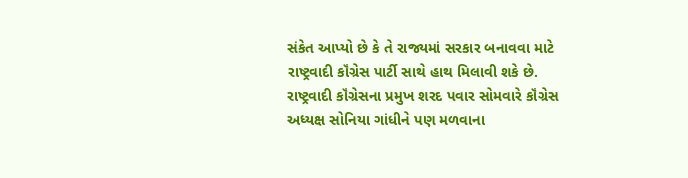સંકેત આપ્યો છે કે તે રાજ્યમાં સરકાર બનાવવા માટે રાષ્ટ્રવાદી કૉંગ્રેસ પાર્ટી સાથે હાથ મિલાવી શકે છે.
રાષ્ટ્રવાદી કૉંગ્રેસના પ્રમુખ શરદ પવાર સોમવારે કૉંગ્રેસ અધ્યક્ષ સોનિયા ગાંધીને પણ મળવાના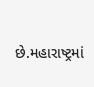છે.મહારાષ્ટ્રમાં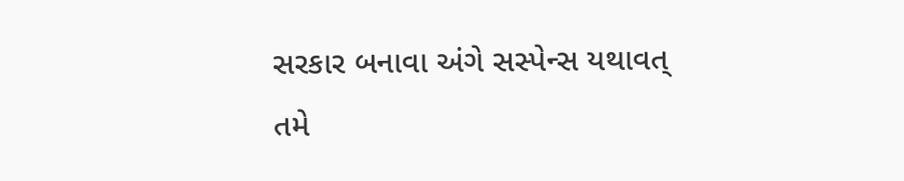સરકાર બનાવા અંગે સસ્પેન્સ યથાવત્
તમે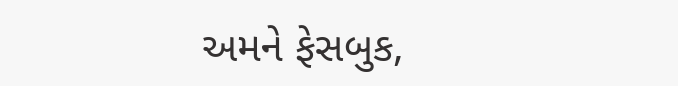અમને ફેસબુક,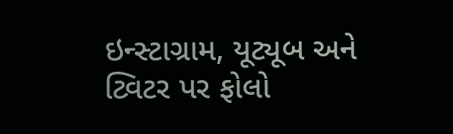ઇન્સ્ટાગ્રામ, યૂટ્યૂબ અને ટ્વિટર પર ફોલો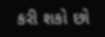કરી શકો છો